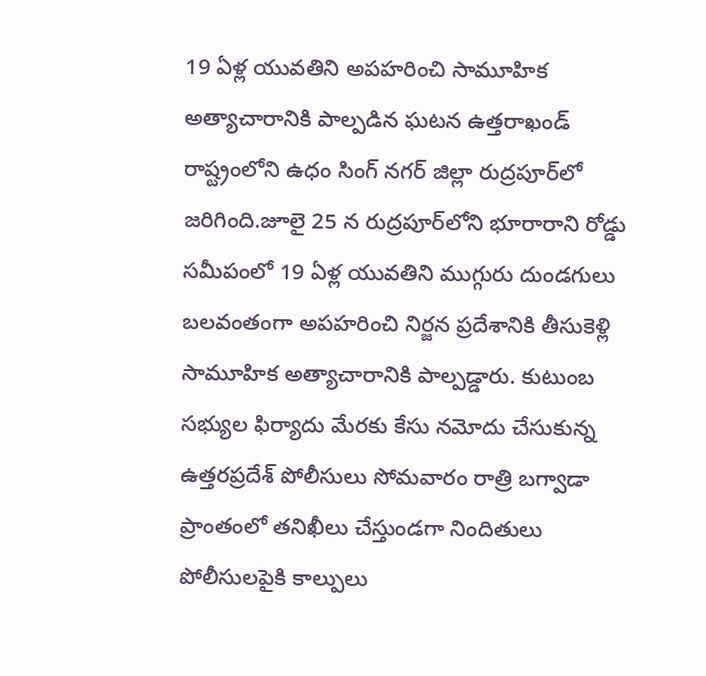19 ఏళ్ల యువతిని అపహరించి సామూహిక అత్యాచారానికి పాల్పడిన ఘటన ఉత్తరాఖండ్ రాష్ట్రంలోని ఉధం సింగ్ నగర్ జిల్లా రుద్రపూర్‌లో జరిగింది.జూలై 25 న రుద్రపూర్‌లోని భూరారాని రోడ్డు సమీపంలో 19 ఏళ్ల యువతిని ముగ్గురు దుండగులు బలవంతంగా అపహరించి నిర్జన ప్రదేశానికి తీసుకెళ్లి సామూహిక అత్యాచారానికి పాల్పడ్డారు. కుటుంబ సభ్యుల ఫిర్యాదు మేరకు కేసు నమోదు చేసుకున్న ఉత్తరప్రదేశ్ పోలీసులు సోమవారం రాత్రి బగ్వాడా ప్రాంతంలో తనిఖీలు చేస్తుండగా నిందితులు పోలీసులపైకి కాల్పులు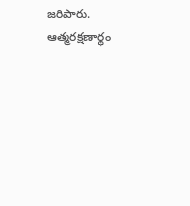జరిపారు. ఆత్మరక్షణార్థం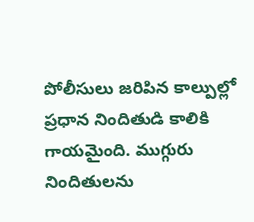పోలీసులు జరిపిన కాల్పుల్లో ప్రధాన నిందితుడి కాలికి గాయమైంది. ముగ్గురు నిందితులను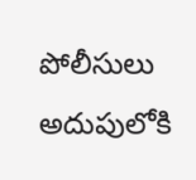పోలీసులు అదుపులోకి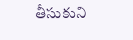తీసుకుని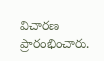విచారణ ప్రారంభించారు.